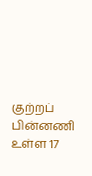குற்றப் பின்னணி உள்ள 17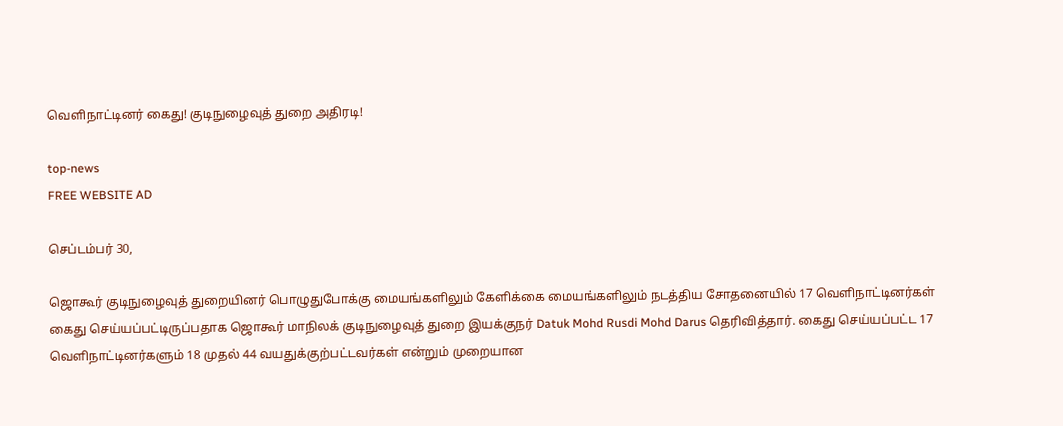வெளிநாட்டினர் கைது! குடிநுழைவுத் துறை அதிரடி!

top-news
FREE WEBSITE AD

செப்டம்பர் 30,

ஜொகூர் குடிநுழைவுத் துறையினர் பொழுதுபோக்கு மையங்களிலும் கேளிக்கை மையங்களிலும் நடத்திய சோதனையில் 17 வெளிநாட்டினர்கள் கைது செய்யப்பட்டிருப்பதாக ஜொகூர் மாநிலக் குடிநுழைவுத் துறை இயக்குநர் Datuk Mohd Rusdi Mohd Darus தெரிவித்தார். கைது செய்யப்பட்ட 17 வெளிநாட்டினர்களும் 18 முதல் 44 வயதுக்குற்பட்டவர்கள் என்றும் முறையான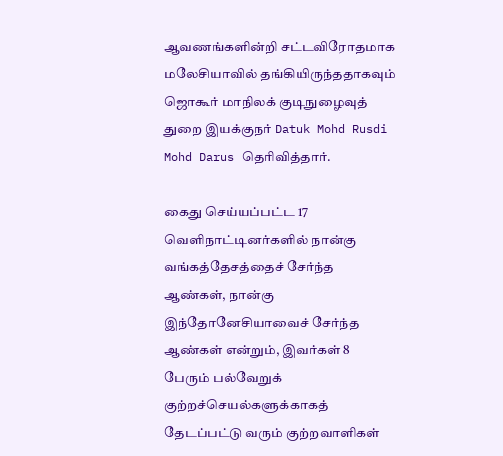ஆவணங்களின்றி சட்டவிரோதமாக மலேசியாவில் தங்கியிருந்ததாகவும் ஜொகூர் மாநிலக் குடிநுழைவுத் துறை இயக்குநர் Datuk Mohd Rusdi Mohd Darus தெரிவித்தார்.

கைது செய்யப்பட்ட 17 வெளிநாட்டினர்களில் நான்கு வங்கத்தேசத்தைச் சேர்ந்த ஆண்கள், நான்கு இந்தோனேசியாவைச் சேர்ந்த ஆண்கள் என்றும், இவர்கள் 8 பேரும் பல்வேறுக் குற்றச்செயல்களுக்காகத் தேடப்பட்டு வரும் குற்றவாளிகள்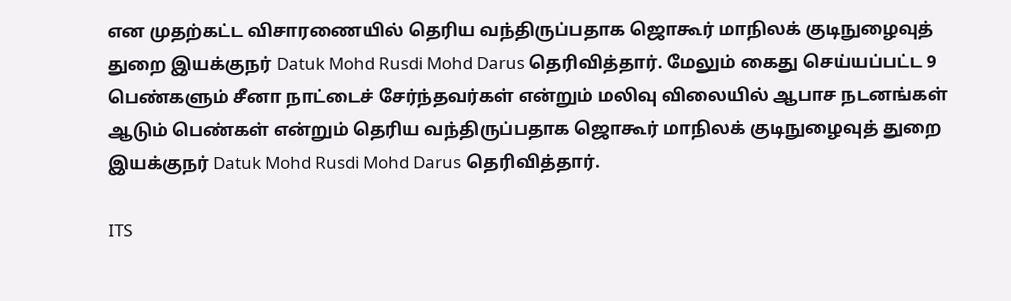என முதற்கட்ட விசாரணையில் தெரிய வந்திருப்பதாக ஜொகூர் மாநிலக் குடிநுழைவுத் துறை இயக்குநர் Datuk Mohd Rusdi Mohd Darus தெரிவித்தார். மேலும் கைது செய்யப்பட்ட 9 பெண்களும் சீனா நாட்டைச் சேர்ந்தவர்கள் என்றும் மலிவு விலையில் ஆபாச நடனங்கள் ஆடும் பெண்கள் என்றும் தெரிய வந்திருப்பதாக ஜொகூர் மாநிலக் குடிநுழைவுத் துறை இயக்குநர் Datuk Mohd Rusdi Mohd Darus தெரிவித்தார்.

ITS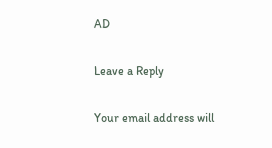AD

Leave a Reply

Your email address will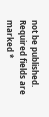not be published. Required fields are marked *